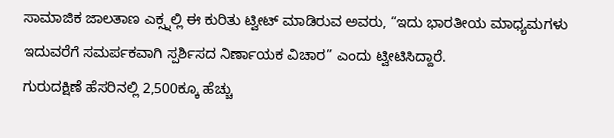ಸಾಮಾಜಿಕ ಜಾಲತಾಣ ಎಕ್ಸ್ನಲ್ಲಿ ಈ ಕುರಿತು ಟ್ವೀಟ್ ಮಾಡಿರುವ ಅವರು, “ಇದು ಭಾರತೀಯ ಮಾಧ್ಯಮಗಳು ಇದುವರೆಗೆ ಸಮರ್ಪಕವಾಗಿ ಸ್ಪರ್ಶಿಸದ ನಿರ್ಣಾಯಕ ವಿಚಾರ” ಎಂದು ಟ್ವೀಟಿಸಿದ್ದಾರೆ.
ಗುರುದಕ್ಷಿಣೆ ಹೆಸರಿನಲ್ಲಿ 2,500ಕ್ಕೂ ಹೆಚ್ಚು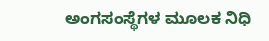ಅಂಗಸಂಸ್ಥೆಗಳ ಮೂಲಕ ನಿಧಿ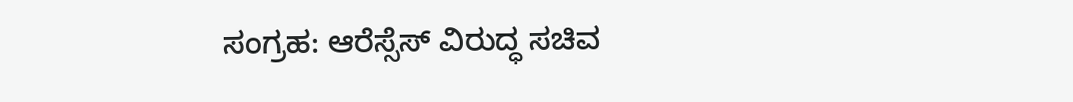ಸಂಗ್ರಹ: ಆರೆಸ್ಸೆಸ್ ವಿರುದ್ಧ ಸಚಿವ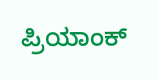ಪ್ರಿಯಾಂಕ್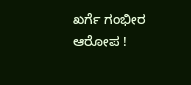ಖರ್ಗೆ ಗಂಭೀರ ಆರೋಪ !